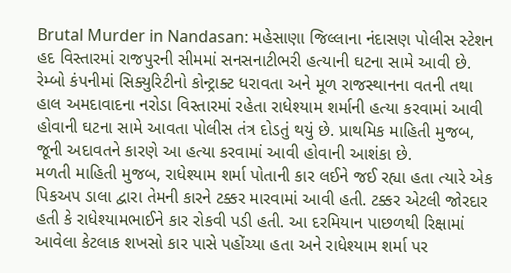Brutal Murder in Nandasan: મહેસાણા જિલ્લાના નંદાસણ પોલીસ સ્ટેશન હદ વિસ્તારમાં રાજપુરની સીમમાં સનસનાટીભરી હત્યાની ઘટના સામે આવી છે. રેમ્બો કંપનીમાં સિક્યુરિટીનો કોન્ટ્રાક્ટ ધરાવતા અને મૂળ રાજસ્થાનના વતની તથા હાલ અમદાવાદના નરોડા વિસ્તારમાં રહેતા રાધેશ્યામ શર્માની હત્યા કરવામાં આવી હોવાની ઘટના સામે આવતા પોલીસ તંત્ર દોડતું થયું છે. પ્રાથમિક માહિતી મુજબ, જૂની અદાવતને કારણે આ હત્યા કરવામાં આવી હોવાની આશંકા છે.
મળતી માહિતી મુજબ, રાધેશ્યામ શર્મા પોતાની કાર લઈને જઈ રહ્યા હતા ત્યારે એક પિકઅપ ડાલા દ્વારા તેમની કારને ટક્કર મારવામાં આવી હતી. ટક્કર એટલી જોરદાર હતી કે રાધેશ્યામભાઈને કાર રોકવી પડી હતી. આ દરમિયાન પાછળથી રિક્ષામાં આવેલા કેટલાક શખસો કાર પાસે પહોંચ્યા હતા અને રાધેશ્યામ શર્મા પર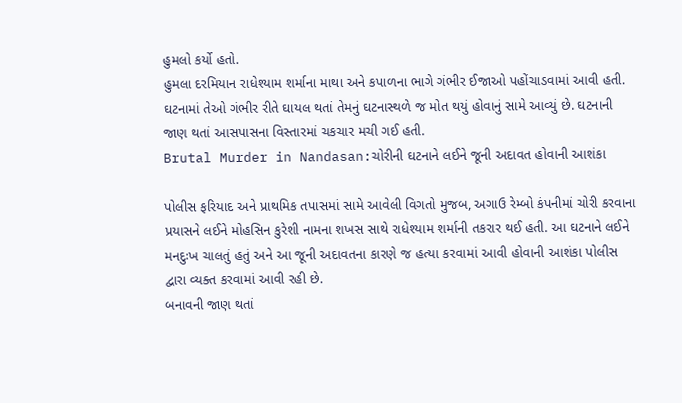હુમલો કર્યો હતો.
હુમલા દરમિયાન રાધેશ્યામ શર્માના માથા અને કપાળના ભાગે ગંભીર ઈજાઓ પહોંચાડવામાં આવી હતી. ઘટનામાં તેઓ ગંભીર રીતે ઘાયલ થતાં તેમનું ઘટનાસ્થળે જ મોત થયું હોવાનું સામે આવ્યું છે. ઘટનાની જાણ થતાં આસપાસના વિસ્તારમાં ચકચાર મચી ગઈ હતી.
Brutal Murder in Nandasan:ચોરીની ઘટનાને લઈને જૂની અદાવત હોવાની આશંકા

પોલીસ ફરિયાદ અને પ્રાથમિક તપાસમાં સામે આવેલી વિગતો મુજબ, અગાઉ રેમ્બો કંપનીમાં ચોરી કરવાના પ્રયાસને લઈને મોહસિન કુરેશી નામના શખસ સાથે રાધેશ્યામ શર્માની તકરાર થઈ હતી. આ ઘટનાને લઈને મનદુઃખ ચાલતું હતું અને આ જૂની અદાવતના કારણે જ હત્યા કરવામાં આવી હોવાની આશંકા પોલીસ દ્વારા વ્યક્ત કરવામાં આવી રહી છે.
બનાવની જાણ થતાં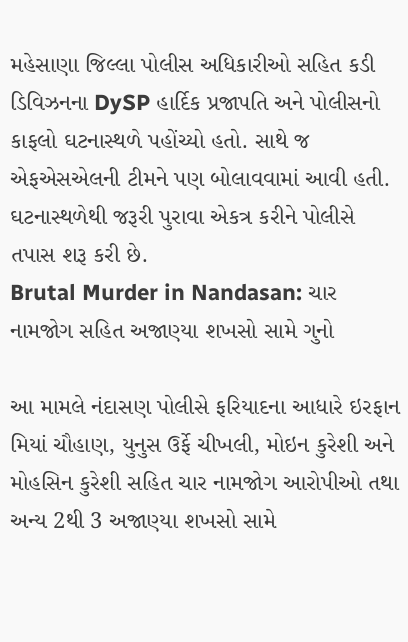મહેસાણા જિલ્લા પોલીસ અધિકારીઓ સહિત કડી ડિવિઝનના DySP હાર્દિક પ્રજાપતિ અને પોલીસનો કાફલો ઘટનાસ્થળે પહોંચ્યો હતો. સાથે જ એફએસએલની ટીમને પણ બોલાવવામાં આવી હતી. ઘટનાસ્થળેથી જરૂરી પુરાવા એકત્ર કરીને પોલીસે તપાસ શરૂ કરી છે.
Brutal Murder in Nandasan: ચાર નામજોગ સહિત અજાણ્યા શખસો સામે ગુનો

આ મામલે નંદાસણ પોલીસે ફરિયાદના આધારે ઇરફાન મિયાં ચૌહાણ, યુનુસ ઉર્ફે ચીખલી, મોઇન કુરેશી અને મોહસિન કુરેશી સહિત ચાર નામજોગ આરોપીઓ તથા અન્ય 2થી 3 અજાણ્યા શખસો સામે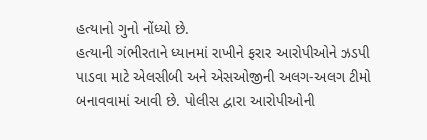હત્યાનો ગુનો નોંધ્યો છે.
હત્યાની ગંભીરતાને ધ્યાનમાં રાખીને ફરાર આરોપીઓને ઝડપી પાડવા માટે એલસીબી અને એસઓજીની અલગ-અલગ ટીમો બનાવવામાં આવી છે. પોલીસ દ્વારા આરોપીઓની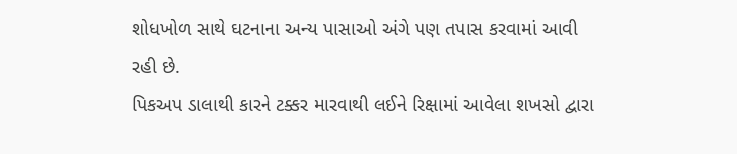શોધખોળ સાથે ઘટનાના અન્ય પાસાઓ અંગે પણ તપાસ કરવામાં આવી રહી છે.
પિકઅપ ડાલાથી કારને ટક્કર મારવાથી લઈને રિક્ષામાં આવેલા શખસો દ્વારા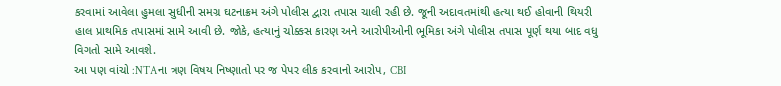કરવામાં આવેલા હુમલા સુધીની સમગ્ર ઘટનાક્રમ અંગે પોલીસ દ્વારા તપાસ ચાલી રહી છે. જૂની અદાવતમાંથી હત્યા થઈ હોવાની થિયરી હાલ પ્રાથમિક તપાસમાં સામે આવી છે. જોકે, હત્યાનું ચોક્કસ કારણ અને આરોપીઓની ભૂમિકા અંગે પોલીસ તપાસ પૂર્ણ થયા બાદ વધુ વિગતો સામે આવશે.
આ પણ વાંચો :NTAના ત્રણ વિષય નિષ્ણાતો પર જ પેપર લીક કરવાનો આરોપ, CBI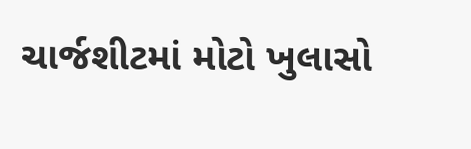ચાર્જશીટમાં મોટો ખુલાસો